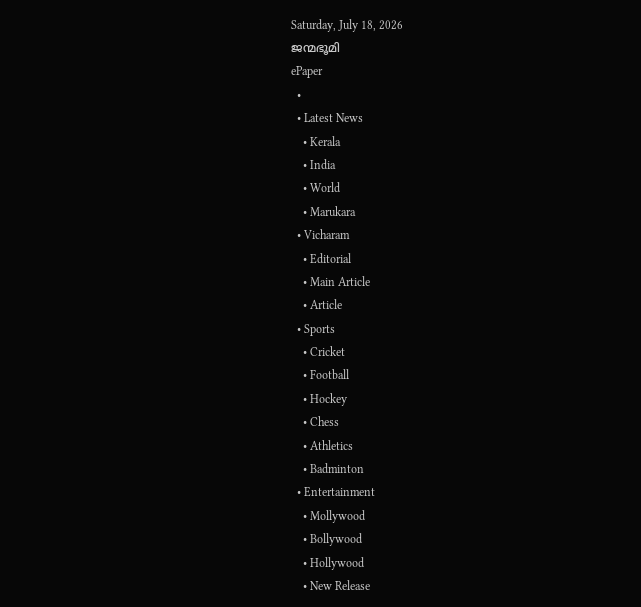Saturday, July 18, 2026
ജന്മഭൂമി
ePaper
  •
  • Latest News
    • Kerala
    • India
    • World
    • Marukara
  • Vicharam
    • Editorial
    • Main Article
    • Article
  • Sports
    • Cricket
    • Football
    • Hockey
    • Chess
    • Athletics
    • Badminton
  • Entertainment
    • Mollywood
    • Bollywood
    • Hollywood
    • New Release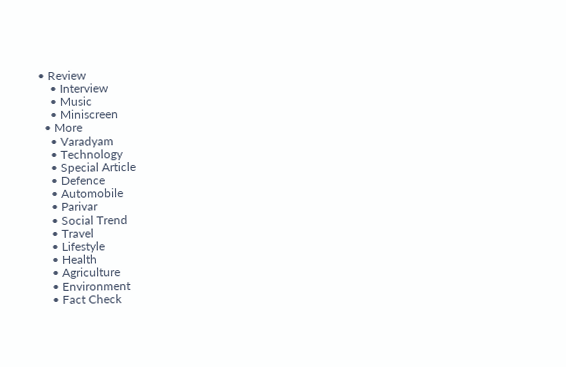• Review
    • Interview
    • Music
    • Miniscreen
  • More
    • Varadyam
    • Technology
    • Special Article
    • Defence
    • Automobile
    • Parivar
    • Social Trend
    • Travel
    • Lifestyle
    • Health
    • Agriculture
    • Environment
    • Fact Check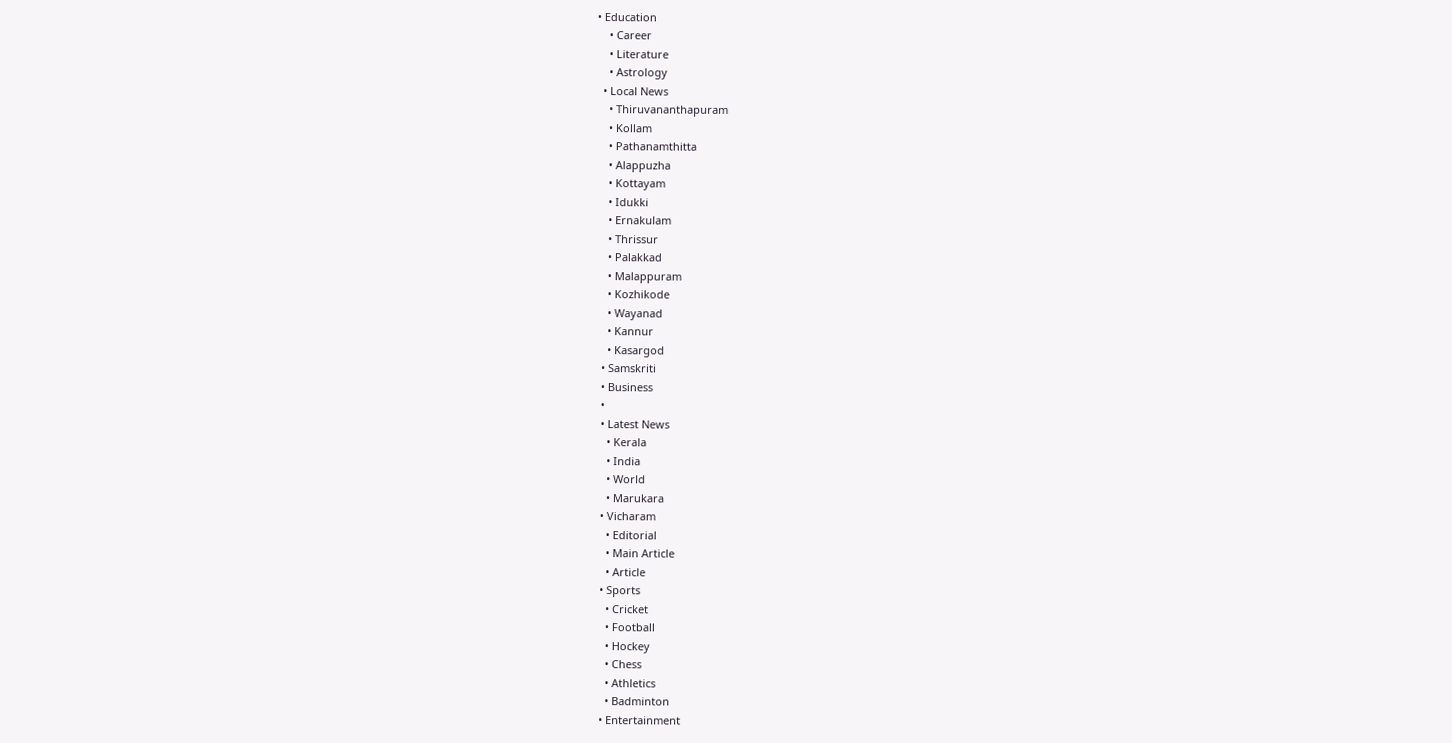• Education
    • Career
    • Literature
    • Astrology
  • Local News
    • Thiruvananthapuram
    • Kollam
    • Pathanamthitta
    • Alappuzha
    • Kottayam
    • Idukki
    • Ernakulam
    • Thrissur
    • Palakkad
    • Malappuram
    • Kozhikode
    • Wayanad
    • Kannur
    • Kasargod
  • Samskriti
  • Business
  •
  • Latest News
    • Kerala
    • India
    • World
    • Marukara
  • Vicharam
    • Editorial
    • Main Article
    • Article
  • Sports
    • Cricket
    • Football
    • Hockey
    • Chess
    • Athletics
    • Badminton
  • Entertainment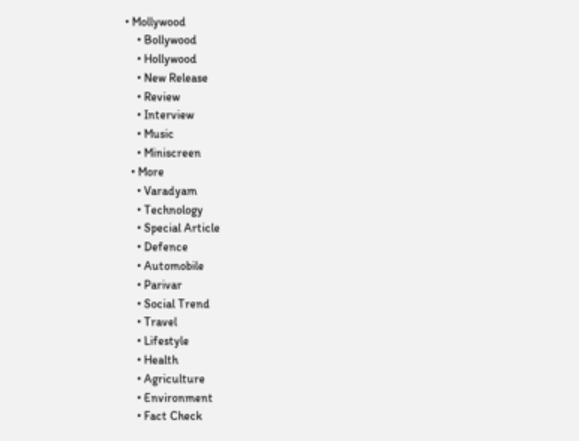• Mollywood
    • Bollywood
    • Hollywood
    • New Release
    • Review
    • Interview
    • Music
    • Miniscreen
  • More
    • Varadyam
    • Technology
    • Special Article
    • Defence
    • Automobile
    • Parivar
    • Social Trend
    • Travel
    • Lifestyle
    • Health
    • Agriculture
    • Environment
    • Fact Check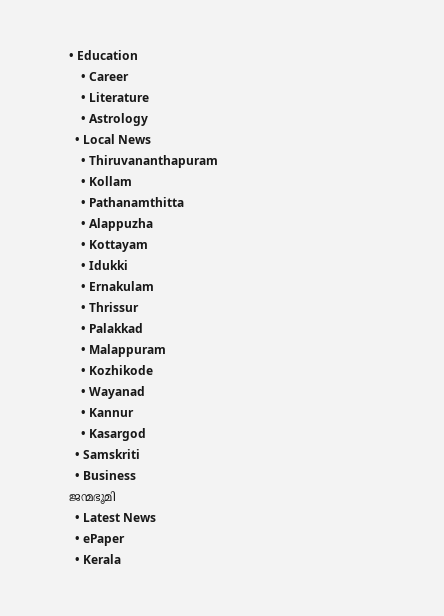• Education
    • Career
    • Literature
    • Astrology
  • Local News
    • Thiruvananthapuram
    • Kollam
    • Pathanamthitta
    • Alappuzha
    • Kottayam
    • Idukki
    • Ernakulam
    • Thrissur
    • Palakkad
    • Malappuram
    • Kozhikode
    • Wayanad
    • Kannur
    • Kasargod
  • Samskriti
  • Business
ജന്മഭൂമി
  • Latest News
  • ePaper
  • Kerala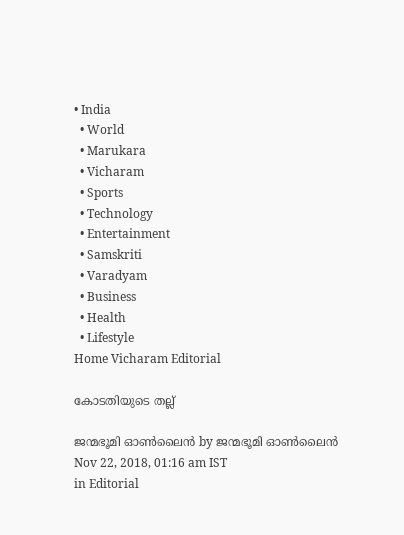• India
  • World
  • Marukara
  • Vicharam
  • Sports
  • Technology
  • Entertainment
  • Samskriti
  • Varadyam
  • Business
  • Health
  • Lifestyle
Home Vicharam Editorial

കോടതിയുടെ തല്ല്

ജന്മഭൂമി ഓണ്‍ലൈന്‍ by ജന്മഭൂമി ഓണ്‍ലൈന്‍
Nov 22, 2018, 01:16 am IST
in Editorial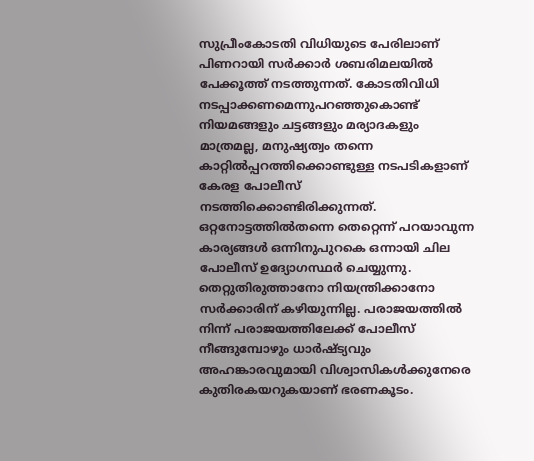സുപ്രീംകോടതി വിധിയുടെ പേരിലാണ് പിണറായി സര്‍ക്കാര്‍ ശബരിമലയില്‍ പേക്കൂത്ത് നടത്തുന്നത്. കോടതിവിധി നടപ്പാക്കണമെന്നുപറഞ്ഞുകൊണ്ട് നിയമങ്ങളും ചട്ടങ്ങളും മര്യാദകളും മാത്രമല്ല, മനുഷ്യത്വം തന്നെ കാറ്റില്‍പ്പറത്തിക്കൊണ്ടുള്ള നടപടികളാണ് കേരള പോലീസ് നടത്തിക്കൊണ്ടിരിക്കുന്നത്. ഒറ്റനോട്ടത്തില്‍തന്നെ തെറ്റെന്ന് പറയാവുന്ന കാര്യങ്ങള്‍ ഒന്നിനുപുറകെ ഒന്നായി ചില പോലീസ് ഉദ്യോഗസ്ഥര്‍ ചെയ്യുന്നു. തെറ്റുതിരുത്താനോ നിയന്ത്രിക്കാനോ സര്‍ക്കാരിന് കഴിയുന്നില്ല. പരാജയത്തില്‍ നിന്ന് പരാജയത്തിലേക്ക് പോലീസ് നീങ്ങുമ്പോഴും ധാര്‍ഷ്ട്യവും അഹങ്കാരവുമായി വിശ്വാസികള്‍ക്കുനേരെ കുതിരകയറുകയാണ് ഭരണകൂടം.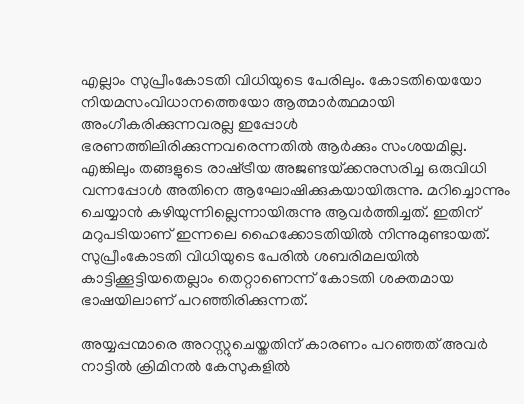എല്ലാം സുപ്രീംകോടതി വിധിയുടെ പേരിലും. കോടതിയെയോ നിയമസംവിധാനത്തെയോ ആത്മാര്‍ത്ഥമായി അംഗീകരിക്കുന്നവരല്ല ഇപ്പോള്‍ ഭരണത്തിലിരിക്കുന്നവരെന്നതില്‍ ആര്‍ക്കും സംശയമില്ല. എങ്കിലും തങ്ങളുടെ രാഷ്‌ട്രീയ അജണ്ടയ്‌ക്കനുസരിച്ച ഒരുവിധി വന്നപ്പോള്‍ അതിനെ ആഘോഷിക്കുകയായിരുന്നു. മറിച്ചൊന്നും ചെയ്യാന്‍ കഴിയുന്നില്ലെന്നായിരുന്നു ആവര്‍ത്തിച്ചത്. ഇതിന് മറുപടിയാണ് ഇന്നലെ ഹൈക്കോടതിയില്‍ നിന്നുമുണ്ടായത്. സുപ്രീംകോടതി വിധിയുടെ പേരില്‍ ശബരിമലയില്‍ കാട്ടിക്കൂട്ടിയതെല്ലാം തെറ്റാണെന്ന് കോടതി ശക്തമായ ഭാഷയിലാണ് പറഞ്ഞിരിക്കുന്നത്.

അയ്യപ്പന്മാരെ അറസ്റ്റുചെയ്തതിന് കാരണം പറഞ്ഞത് അവര്‍ നാട്ടില്‍ ക്രിമിനല്‍ കേസുകളില്‍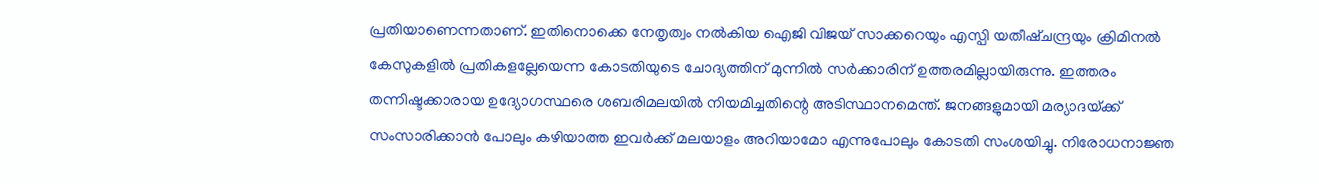പ്രതിയാണെന്നതാണ്. ഇതിനൊക്കെ നേതൃത്വം നല്‍കിയ ഐജി വിജയ് സാക്കറെയും എസ്പി യതീഷ്ചന്ദ്രയും ക്രിമിനല്‍ കേസുകളില്‍ പ്രതികളല്ലേയെന്ന കോടതിയുടെ ചോദ്യത്തിന് മുന്നില്‍ സര്‍ക്കാരിന് ഉത്തരമില്ലായിരുന്നു. ഇത്തരം തന്നിഷ്ടക്കാരായ ഉദ്യോഗസ്ഥരെ ശബരിമലയില്‍ നിയമിച്ചതിന്റെ അടിസ്ഥാനമെന്ത്. ജനങ്ങളുമായി മര്യാദയ്‌ക്ക് സംസാരിക്കാന്‍ പോലും കഴിയാത്ത ഇവര്‍ക്ക് മലയാളം അറിയാമോ എന്നുപോലും കോടതി സംശയിച്ചു. നിരോധനാജ്ഞ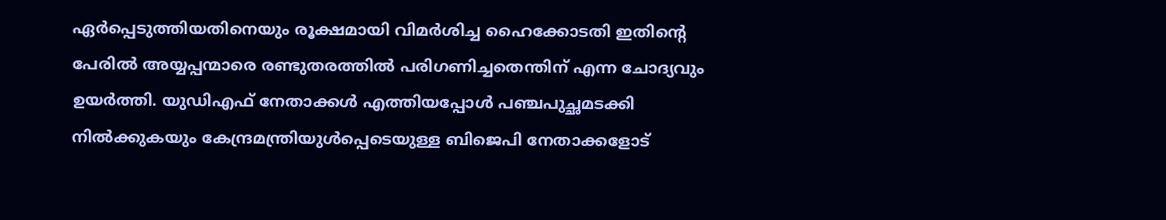ഏര്‍പ്പെടുത്തിയതിനെയും രൂക്ഷമായി വിമര്‍ശിച്ച ഹൈക്കോടതി ഇതിന്റെ പേരില്‍ അയ്യപ്പന്മാരെ രണ്ടുതരത്തില്‍ പരിഗണിച്ചതെന്തിന് എന്ന ചോദ്യവും ഉയര്‍ത്തി. യുഡിഎഫ് നേതാക്കള്‍ എത്തിയപ്പോള്‍ പഞ്ചപുച്ഛമടക്കി നില്‍ക്കുകയും കേന്ദ്രമന്ത്രിയുള്‍പ്പെടെയുള്ള ബിജെപി നേതാക്കളോട്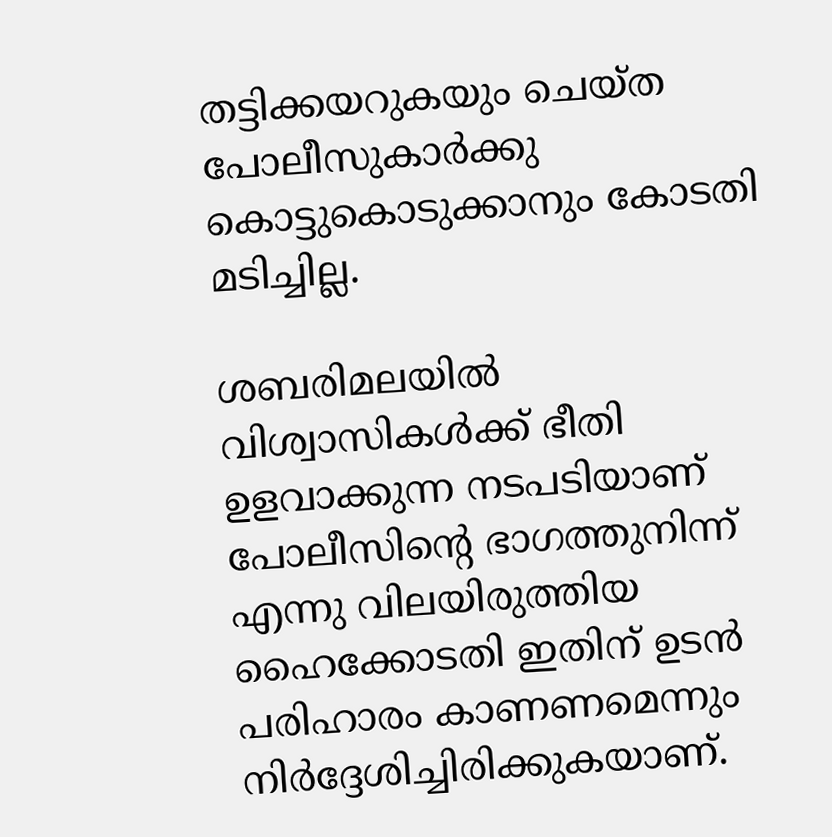തട്ടിക്കയറുകയും ചെയ്ത പോലീസുകാര്‍ക്കു കൊട്ടുകൊടുക്കാനും കോടതി മടിച്ചില്ല.

ശബരിമലയില്‍ വിശ്വാസികള്‍ക്ക് ഭീതി ഉളവാക്കുന്ന നടപടിയാണ് പോലീസിന്റെ ഭാഗത്തുനിന്ന് എന്നു വിലയിരുത്തിയ ഹൈക്കോടതി ഇതിന് ഉടന്‍ പരിഹാരം കാണണമെന്നും നിര്‍ദ്ദേശിച്ചിരിക്കുകയാണ്.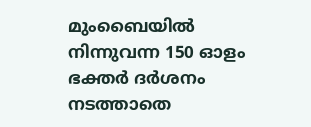മുംബൈയില്‍ നിന്നുവന്ന 150 ഓളം ഭക്തര്‍ ദര്‍ശനം നടത്താതെ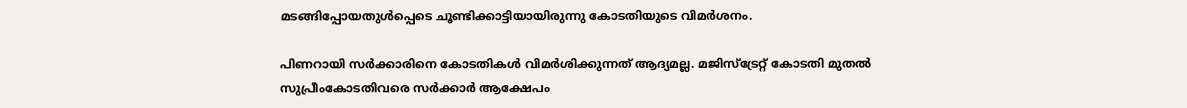മടങ്ങിപ്പോയതുള്‍പ്പെടെ ചൂണ്ടിക്കാട്ടിയായിരുന്നു കോടതിയുടെ വിമര്‍ശനം.

പിണറായി സര്‍ക്കാരിനെ കോടതികള്‍ വിമര്‍ശിക്കുന്നത് ആദ്യമല്ല. മജിസ്‌ട്രേറ്റ് കോടതി മുതല്‍ സുപ്രീംകോടതിവരെ സര്‍ക്കാര്‍ ആക്ഷേപം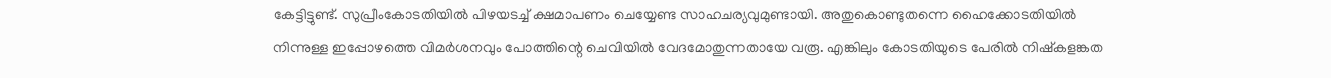കേട്ടിട്ടുണ്ട്. സുപ്രീംകോടതിയില്‍ പിഴയടച്ച് ക്ഷമാപണം ചെയ്യേണ്ട സാഹചര്യവുമുണ്ടായി. അതുകൊണ്ടുതന്നെ ഹൈക്കോടതിയില്‍ നിന്നുള്ള ഇപ്പോഴത്തെ വിമര്‍ശനവും പോത്തിന്റെ ചെവിയില്‍ വേദമോതുന്നതായേ വരൂ. എങ്കിലും കോടതിയുടെ പേരില്‍ നിഷ്‌കളങ്കത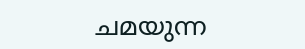ചമയുന്ന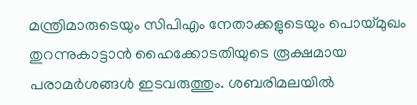മന്ത്രിമാരുടെയും സിപിഎം നേതാക്കളുടെയും പൊയ്‌മുഖം തുറന്നുകാട്ടാന്‍ ഹൈക്കോടതിയുടെ രൂക്ഷമായ പരാമര്‍ശങ്ങള്‍ ഇടവരുത്തും. ശബരിമലയില്‍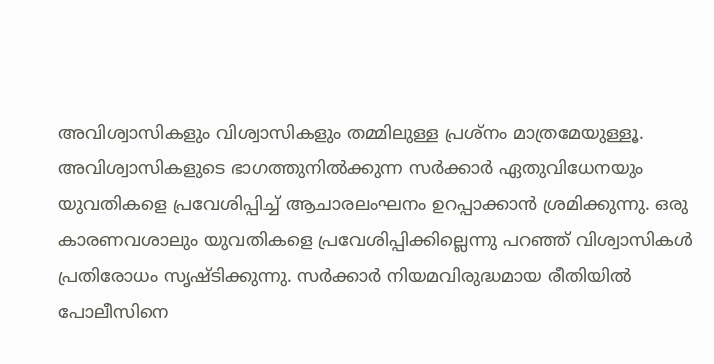അവിശ്വാസികളും വിശ്വാസികളും തമ്മിലുള്ള പ്രശ്‌നം മാത്രമേയുള്ളൂ.  അവിശ്വാസികളുടെ ഭാഗത്തുനില്‍ക്കുന്ന സര്‍ക്കാര്‍ ഏതുവിധേനയും യുവതികളെ പ്രവേശിപ്പിച്ച് ആചാരലംഘനം ഉറപ്പാക്കാന്‍ ശ്രമിക്കുന്നു. ഒരു കാരണവശാലും യുവതികളെ പ്രവേശിപ്പിക്കില്ലെന്നു പറഞ്ഞ് വിശ്വാസികള്‍ പ്രതിരോധം സൃഷ്ടിക്കുന്നു. സര്‍ക്കാര്‍ നിയമവിരുദ്ധമായ രീതിയില്‍ പോലീസിനെ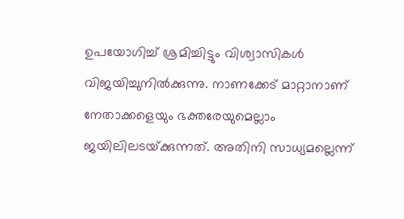ഉപയോഗിച്ച് ശ്രമിച്ചിട്ടും വിശ്വാസികള്‍ വിജയിച്ചുനില്‍ക്കുന്നു. നാണക്കേട് മാറ്റാനാണ് നേതാക്കളെയും ഭക്തരേയുമെല്ലാം ജയിലിലടയ്‌ക്കുന്നത്. അതിനി സാധ്യമല്ലെന്ന്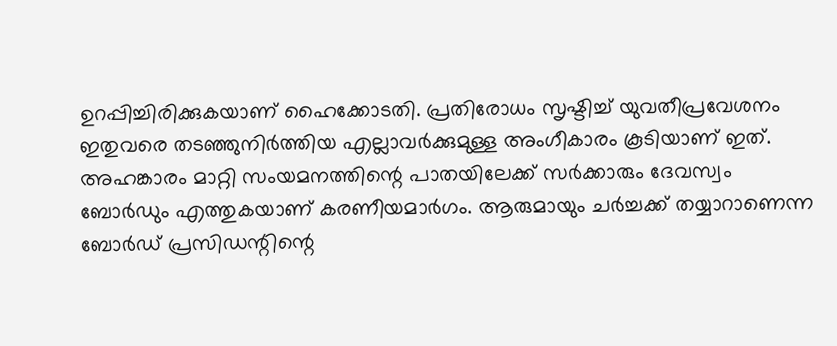ഉറപ്പിച്ചിരിക്കുകയാണ് ഹൈക്കോടതി. പ്രതിരോധം സൃഷ്ടിച്ച് യുവതീപ്രവേശനം ഇതുവരെ തടഞ്ഞുനിര്‍ത്തിയ എല്ലാവര്‍ക്കുമുള്ള അംഗീകാരം കൂടിയാണ് ഇത്. അഹങ്കാരം മാറ്റി സംയമനത്തിന്റെ പാതയിലേക്ക് സര്‍ക്കാരും ദേവസ്വം ബോര്‍ഡും എത്തുകയാണ് കരണീയമാര്‍ഗം. ആരുമായും ചര്‍ച്ചക്ക് തയ്യാറാണെന്ന ബോര്‍ഡ് പ്രസിഡന്റിന്റെ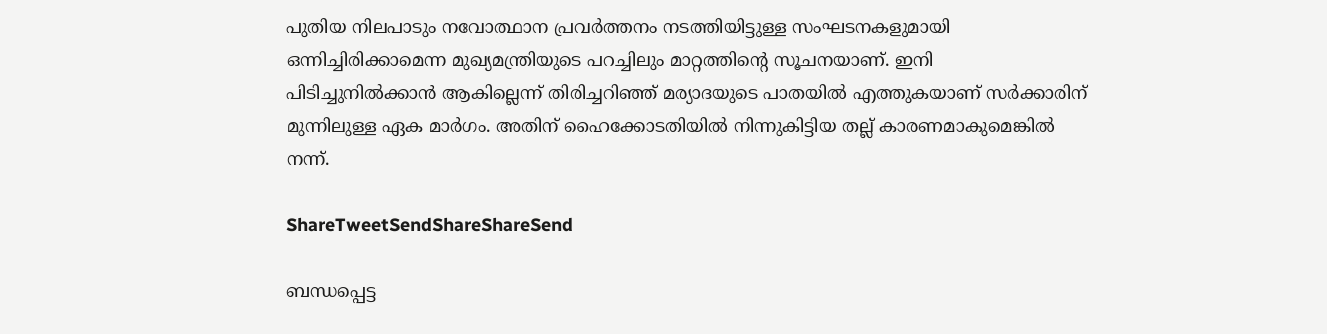പുതിയ നിലപാടും നവോത്ഥാന പ്രവര്‍ത്തനം നടത്തിയിട്ടുള്ള സംഘടനകളുമായി ഒന്നിച്ചിരിക്കാമെന്ന മുഖ്യമന്ത്രിയുടെ പറച്ചിലും മാറ്റത്തിന്റെ സൂചനയാണ്. ഇനി പിടിച്ചുനില്‍ക്കാന്‍ ആകില്ലെന്ന് തിരിച്ചറിഞ്ഞ് മര്യാദയുടെ പാതയില്‍ എത്തുകയാണ് സര്‍ക്കാരിന് മുന്നിലുള്ള ഏക മാര്‍ഗം. അതിന് ഹൈക്കോടതിയില്‍ നിന്നുകിട്ടിയ തല്ല് കാരണമാകുമെങ്കില്‍ നന്ന്.

ShareTweetSendShareShareSend

ബന്ധപ്പെട്ട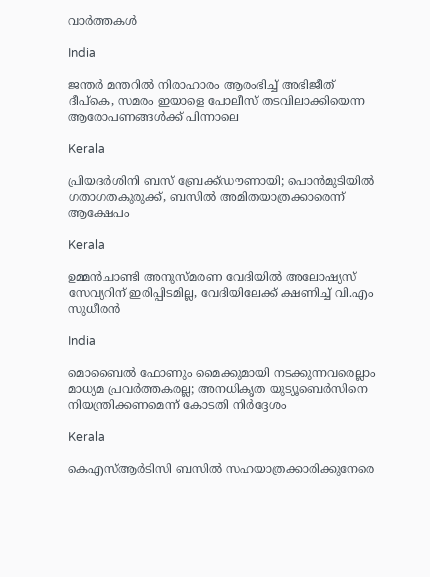വാര്‍ത്തകള്‍

India

ജന്തര്‍ മന്തറില്‍ നിരാഹാരം ആരംഭിച്ച് അഭിജീത് ദീപ്‌കെ, സമരം ഇയാളെ പോലീസ് തടവിലാക്കിയെന്ന ആരോപണങ്ങൾക്ക് പിന്നാലെ

Kerala

പ്രിയദർശിനി ബസ് ബ്രേക്ക്ഡൗണായി; പൊൻമുടിയിൽ ഗതാഗതകുരുക്ക്, ബസിൽ അമിതയാത്രക്കാരെന്ന് ആക്ഷേപം

Kerala

ഉമ്മൻചാണ്ടി അനുസ്മരണ വേദിയിൽ അലോഷ്യസ് സേവ്യറിന് ഇരിപ്പിടമില്ല, വേദിയിലേക്ക് ക്ഷണിച്ച് വി.എം സുധീരൻ

India

മൊബൈല്‍ ഫോണും മൈക്കുമായി നടക്കുന്നവരെല്ലാം മാധ്യമ പ്രവര്‍ത്തകരല്ല; അനധികൃത യുട്യൂബെർസിനെ നിയന്ത്രിക്കണമെന്ന് കോടതി നിർദ്ദേശം

Kerala

കെഎസ്ആർടിസി ബസിൽ സഹയാത്രക്കാരിക്കുനേരെ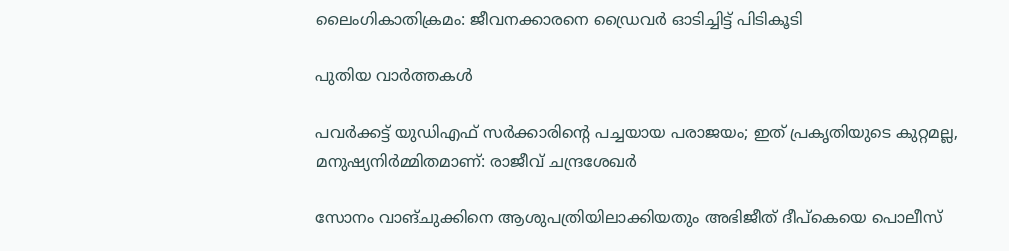ലൈംഗികാതിക്രമം: ജീവനക്കാരനെ ഡ്രൈവർ ഓടിച്ചിട്ട് പിടികൂടി

പുതിയ വാര്‍ത്തകള്‍

പവർക്കട്ട് യുഡിഎഫ് സർക്കാരിന്റെ പച്ചയായ പരാജയം; ഇത് പ്രകൃതിയുടെ കുറ്റമല്ല, മനുഷ്യനിർമ്മിതമാണ്: രാജീവ് ചന്ദ്രശേഖർ

സോനം വാങ്ചുക്കിനെ ആശുപത്രിയിലാക്കിയതും അഭിജീത് ദീപ്കെയെ പൊലീസ്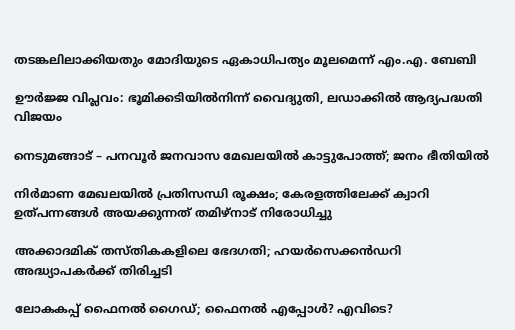തടങ്കലിലാക്കിയതും മോദിയുടെ ഏകാധിപത്യം മൂലമെന്ന് എം.എ. ബേബി

ഊർജ്ജ വിപ്ലവം: ഭൂമിക്കടിയിൽനിന്ന് വൈദ്യുതി, ലഡാക്കിൽ ആദ്യപദ്ധതി വിജയം

നെടുമങ്ങാട് – പനവൂർ ജനവാസ മേഖലയിൽ കാട്ടുപോത്ത്; ജനം ഭീതിയിൽ

നിര്‍മാണ മേഖലയില്‍ പ്രതിസന്ധി രൂക്ഷം; കേരളത്തിലേക്ക് ക്വാറി ഉത്പന്നങ്ങള്‍ അയക്കുന്നത് തമിഴ്‌നാട് നിരോധിച്ചു

അക്കാദമിക് തസ്തികകളിലെ ഭേദഗതി; ഹയര്‍സെക്കന്‍ഡറി അദ്ധ്യാപകര്‍ക്ക് തിരിച്ചടി

ലോകകപ്പ് ഫൈനല്‍ ഗൈഡ്; ഫൈനല്‍ എപ്പോള്‍? എവിടെ?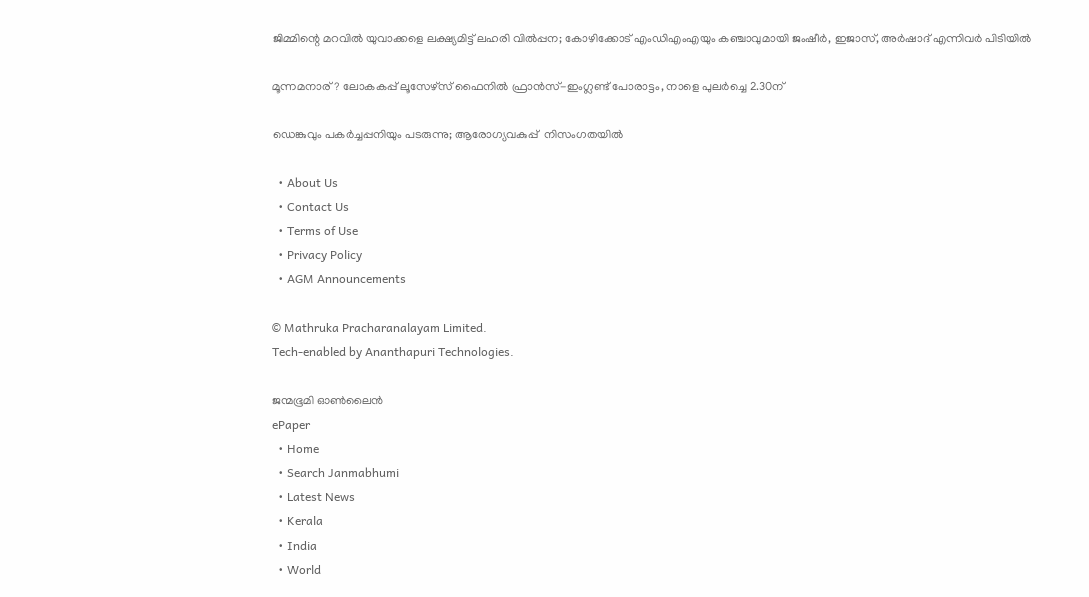ജിമ്മിന്റെ മറവിൽ യുവാക്കളെ ലക്ഷ്യമിട്ട് ലഹരി വിൽപ്പന; കോഴിക്കോട് എംഡിഎംഎയും കഞ്ചാവുമായി ജംഷീർ, ഇജാസ്, അർഷാദ് എന്നിവർ പിടിയിൽ

മൂന്നമനാര്? ലോകകപ്പ് ലൂസേഴ്‌സ് ഫൈനില്‍ ഫ്രാന്‍സ്-ഇംഗ്ലണ്ട് പോരാട്ടം, നാളെ പുലര്‍ച്ചെ 2.30ന്

ഡെങ്കുവും പകര്‍ച്ചപ്പനിയും പടരുന്നു; ആരോഗ്യവകുപ്പ്  നിസംഗതയില്‍

  • About Us
  • Contact Us
  • Terms of Use
  • Privacy Policy
  • AGM Announcements

© Mathruka Pracharanalayam Limited.
Tech-enabled by Ananthapuri Technologies.

ജന്മഭൂമി ഓണ്‍ലൈന്‍
ePaper
  • Home
  • Search Janmabhumi
  • Latest News
  • Kerala
  • India
  • World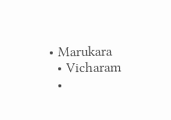• Marukara
  • Vicharam
  •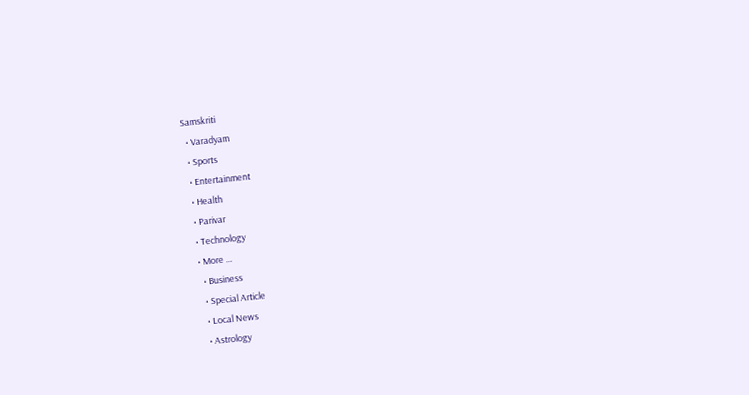Samskriti
  • Varadyam
  • Sports
  • Entertainment
  • Health
  • Parivar
  • Technology
  • More …
    • Business
    • Special Article
    • Local News
    • Astrology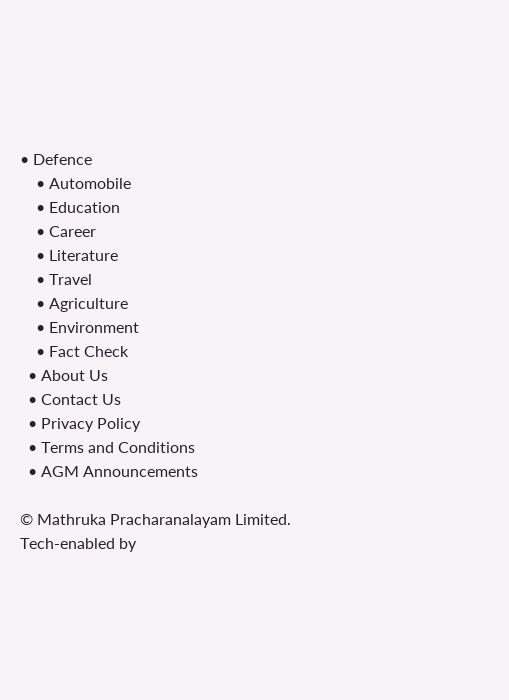• Defence
    • Automobile
    • Education
    • Career
    • Literature
    • Travel
    • Agriculture
    • Environment
    • Fact Check
  • About Us
  • Contact Us
  • Privacy Policy
  • Terms and Conditions
  • AGM Announcements

© Mathruka Pracharanalayam Limited.
Tech-enabled by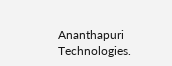Ananthapuri Technologies.